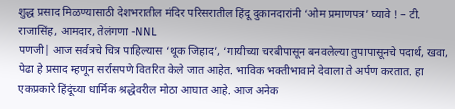शुद्ध प्रसाद मिळण्यासाठी देशभरातील मंदिर परिसरातील हिंदू दुकानदारांनी ‘ओम प्रमाणपत्र’ घ्यावे ! – टी. राजासिंह, आमदार, तेलंगणा -NNL
पणजी| आज सर्वत्रचे चित्र पाहिल्यास ‘थूक जिहाद’, ‘गायीच्या चरबीपासून बनवलेल्या तुपापासूनचे पदार्थ, खवा, पेढा हे प्रसाद म्हणून सर्रासपणे वितरित केले जात आहेत. भाविक भक्तीभावाने देवाला ते अर्पण करतात. हा एकप्रकारे हिंदूंच्या धार्मिक श्रद्धेवरील मोठा आघात आहे. आज अनेक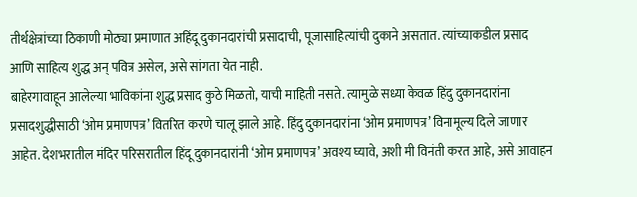तीर्थक्षेत्रांच्या ठिकाणी मोठ्या प्रमाणात अहिंदू दुकानदारांची प्रसादाची, पूजासाहित्यांची दुकाने असतात. त्यांच्याकडील प्रसाद आणि साहित्य शुद्ध अन् पवित्र असेल, असे सांगता येत नाही.
बाहेरगावाहून आलेल्या भाविकांना शुद्ध प्रसाद कुठे मिळतो, याची माहिती नसते. त्यामुळे सध्या केवळ हिंदु दुकानदारांना प्रसादशुद्धीसाठी ‘ओम प्रमाणपत्र’ वितरित करणे चालू झाले आहे. हिंदु दुकानदारांना ‘ओम प्रमाणपत्र’ विनामूल्य दिले जाणार आहेत. देशभरातील मंदिर परिसरातील हिंदू दुकानदारांनी ‘ओम प्रमाणपत्र’ अवश्य घ्यावे, अशी मी विनंती करत आहे, असे आवाहन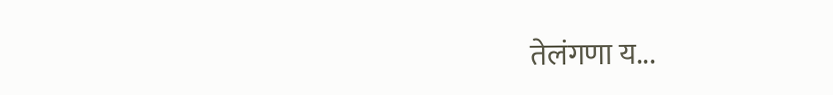तेलंगणा य...